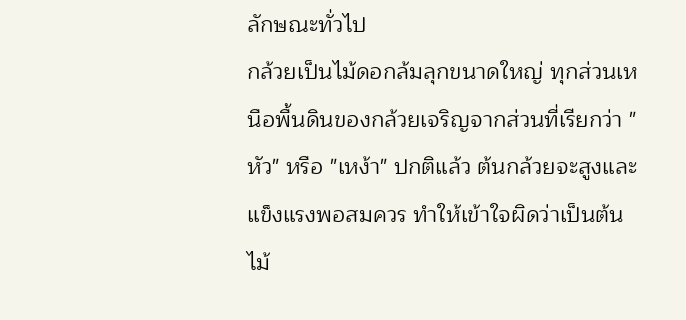ลักษณะทั่วไป
กล้วยเป็นไม้ดอกล้มลุกขนาดใหญ่ ทุกส่วนเหนือพื้นดินของกล้วยเจริญจากส่วนที่เรียกว่า "หัว" หรือ "เหง้า" ปกติแล้ว ต้นกล้วยจะสูงและแข็งแรงพอสมควร ทำให้เข้าใจผิดว่าเป็นต้นไม้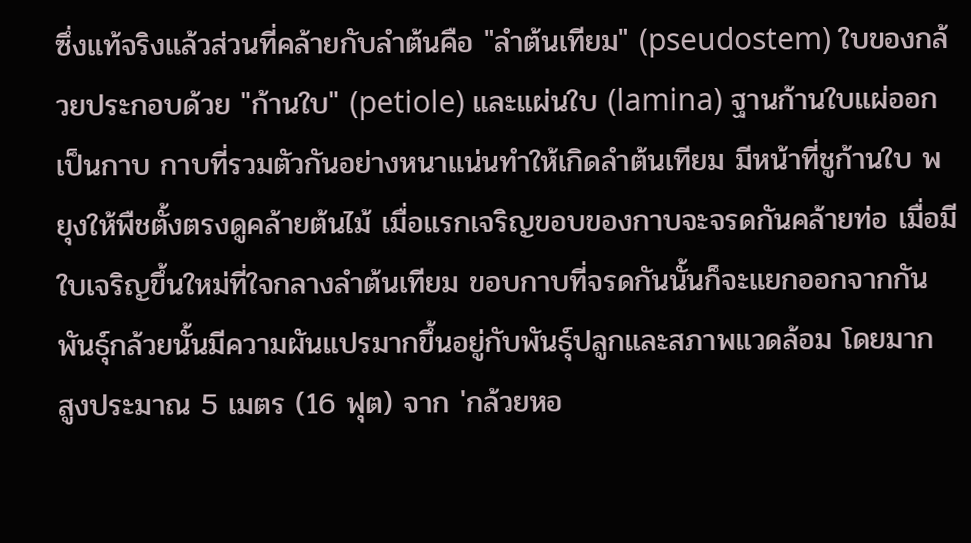ซึ่งแท้จริงแล้วส่วนที่คล้ายกับลำต้นคือ "ลำต้นเทียม" (pseudostem) ใบของกล้วยประกอบด้วย "ก้านใบ" (petiole) และแผ่นใบ (lamina) ฐานก้านใบแผ่ออกเป็นกาบ กาบที่รวมตัวกันอย่างหนาแน่นทำให้เกิดลำต้นเทียม มีหน้าที่ชูก้านใบ พยุงให้พืชตั้งตรงดูคล้ายต้นไม้ เมื่อแรกเจริญขอบของกาบจะจรดกันคล้ายท่อ เมื่อมีใบเจริญขึ้นใหม่ที่ใจกลางลำต้นเทียม ขอบกาบที่จรดกันนั้นก็จะแยกออกจากกันพันธุ์กล้วยนั้นมีความผันแปรมากขึ้นอยู่กับพันธุ์ปลูกและสภาพแวดล้อม โดยมาก สูงประมาณ 5 เมตร (16 ฟุต) จาก 'กล้วยหอ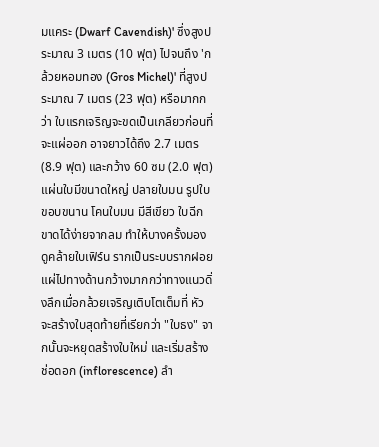มแคระ (Dwarf Cavendish)' ซึ่งสูงประมาณ 3 เมตร (10 ฟุต) ไปจนถึง 'กล้วยหอมทอง (Gros Michel)' ที่สูงประมาณ 7 เมตร (23 ฟุต) หรือมากกว่า ใบแรกเจริญจะขดเป็นเกลียวก่อนที่จะแผ่ออก อาจยาวได้ถึง 2.7 เมตร (8.9 ฟุต) และกว้าง 60 ซม (2.0 ฟุต) แผ่นใบมีขนาดใหญ่ ปลายใบมน รูปใบขอบขนาน โคนใบมน มีสีเขียว ใบฉีกขาดได้ง่ายจากลม ทำให้บางครั้งมองดูคล้ายใบเฟิร์น รากเป็นระบบรากฝอย แผ่ไปทางด้านกว้างมากกว่าทางแนวดิ่งลึกเมื่อกล้วยเจริญเติบโตเต็มที่ หัวจะสร้างใบสุดท้ายที่เรียกว่า "ใบธง" จากนั้นจะหยุดสร้างใบใหม่ และเริ่มสร้างช่อดอก (inflorescence) ลำ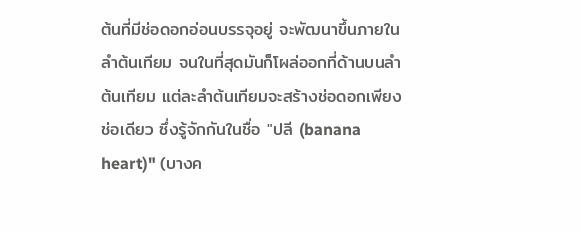ต้นที่มีช่อดอกอ่อนบรรจุอยู่ จะพัฒนาขึ้นภายในลำต้นเทียม จนในที่สุดมันก็โผล่ออกที่ด้านบนลำต้นเทียม แต่ละลำต้นเทียมจะสร้างช่อดอกเพียงช่อเดียว ซึ่งรู้จักกันในชื่อ "ปลี (banana heart)" (บางค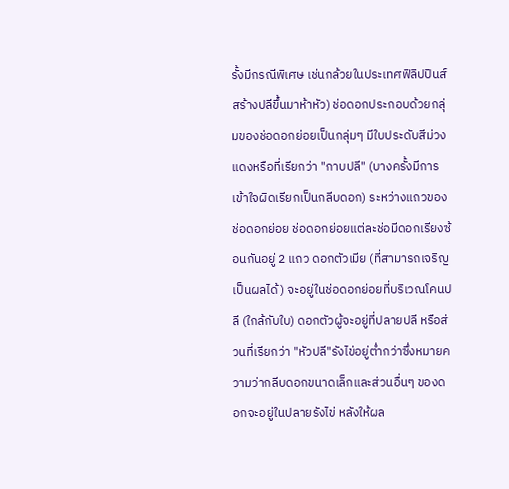รั้งมีกรณีพิเศษ เช่นกล้วยในประเทศฟิลิปปินส์สร้างปลีขึ้นมาห้าหัว) ช่อดอกประกอบด้วยกลุ่มของช่อดอกย่อยเป็นกลุ่มๆ มีใบประดับสีม่วงแดงหรือที่เรียกว่า "กาบปลี" (บางครั้งมีการเข้าใจผิดเรียกเป็นกลีบดอก) ระหว่างแถวของช่อดอกย่อย ช่อดอกย่อยแต่ละช่อมีดอกเรียงซ้อนกันอยู่ 2 แถว ดอกตัวเมีย (ที่สามารถเจริญเป็นผลได้) จะอยู่ในช่อดอกย่อยที่บริเวณโคนปลี (ใกล้กับใบ) ดอกตัวผู้จะอยู่ที่ปลายปลี หรือส่วนที่เรียกว่า "หัวปลี"รังไข่อยู่ต่ำกว่าซึ่งหมายความว่ากลีบดอกขนาดเล็กและส่วนอื่นๆ ของดอกจะอยู่ในปลายรังไข่ หลังให้ผล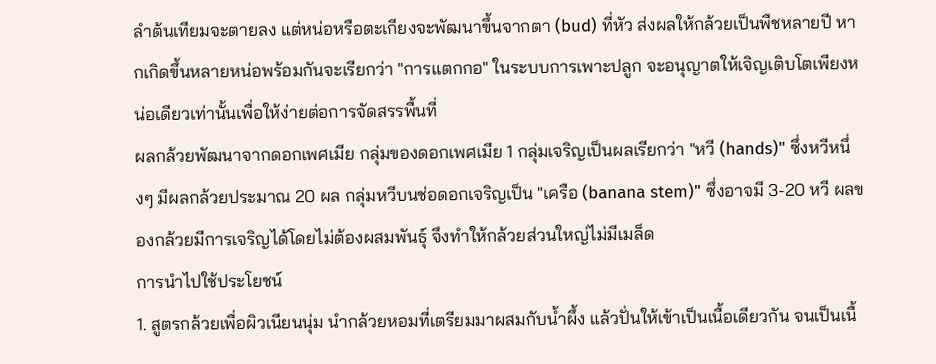ลำต้นเทียมจะตายลง แต่หน่อหรือตะเกียงจะพัฒนาขึ้นจากตา (bud) ที่หัว ส่งผลให้กล้วยเป็นพืชหลายปี หากเกิดขึ้นหลายหน่อพร้อมกันจะเรียกว่า "การแตกกอ" ในระบบการเพาะปลูก จะอนุญาตให้เจิญเติบโตเพียงหน่อเดียวเท่านั้นเพื่อให้ง่ายต่อการจัดสรรพื้นที่
ผลกล้วยพัฒนาจากดอกเพศเมีย กลุ่มของดอกเพศเมีย 1 กลุ่มเจริญเป็นผลเรียกว่า "หวี (hands)" ซึ่งหวีหนึ่งๆ มีผลกล้วยประมาณ 20 ผล กลุ่มหวีบนช่อดอกเจริญเป็น "เครือ (banana stem)" ซึ่งอาจมี 3-20 หวี ผลของกล้วยมีการเจริญได้โดยไม่ต้องผสมพันธุ์ จึงทำให้กล้วยส่วนใหญ่ไม่มีเมล็ด
การนำไปใช้ประโยชน์
1. สูตรกล้วยเพื่อผิวเนียนนุ่ม นำกล้วยหอมที่เตรียมมาผสมกับน้ำผึ้ง แล้วปั่นให้เข้าเป็นเนื้อเดียวกัน จนเป็นเนื้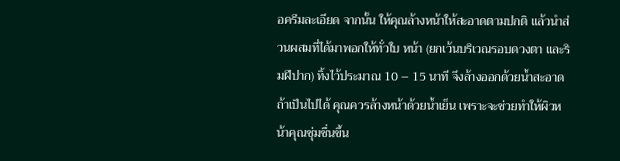อครีมละเอียด จากนั้น ให้คุณล้างหน้าให้สะอาดตามปกติ แล้วนำส่วนผสมที่ได้มาพอกให้ทั่วใบ หน้า (ยกเว้นบริเวณรอบดวงตา และริมฝีปาก) ทิ้งไว้ประมาณ 10 – 15 นาที จึงล้างออกด้วยน้ำสะอาด ถ้าเป็นไปได้ คุณควรล้างหน้าด้วยน้ำเย็น เพราะจะช่วยทำให้ผิวหน้าคุณชุ่มชื่นขึ้น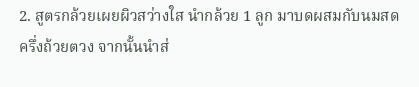2. สูตรกล้วยเผยผิวสว่างใส นำกล้วย 1 ลูก มาบดผสมกับนมสดครึ่งถ้วยตวง จากนั้นนำส่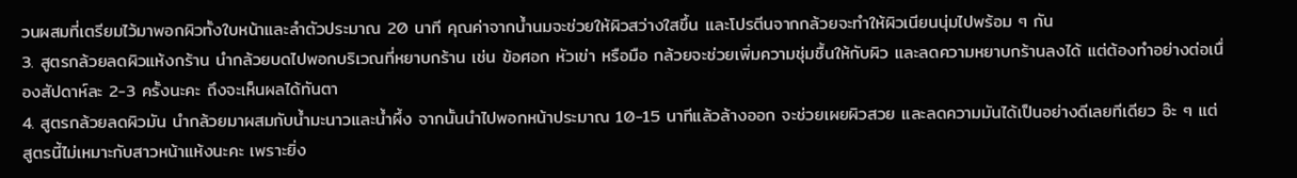วนผสมที่เตรียมไว้มาพอกผิวทั้งใบหน้าและลำตัวประมาณ 20 นาที คุณค่าจากน้ำนมจะช่วยให้ผิวสว่างใสขึ้น และโปรตีนจากกล้วยจะทำให้ผิวเนียนนุ่มไปพร้อม ๆ กัน
3. สูตรกล้วยลดผิวแห้งกร้าน นำกล้วยบดไปพอกบริเวณที่หยาบกร้าน เช่น ข้อศอก หัวเข่า หรือมือ กล้วยจะช่วยเพิ่มความชุ่มชื้นให้กับผิว และลดความหยาบกร้านลงได้ แต่ต้องทำอย่างต่อเนื่องสัปดาห์ละ 2-3 ครั้งนะคะ ถึงจะเห็นผลได้ทันตา
4. สูตรกล้วยลดผิวมัน นำกล้วยมาผสมกับน้ำมะนาวและน้ำผึ้ง จากนั้นนำไปพอกหน้าประมาณ 10-15 นาทีแล้วล้างออก จะช่วยเผยผิวสวย และลดความมันได้เป็นอย่างดีเลยทีเดียว อ๊ะ ๆ แต่สูตรนี้ไม่เหมาะกับสาวหน้าแห้งนะคะ เพราะยิ่ง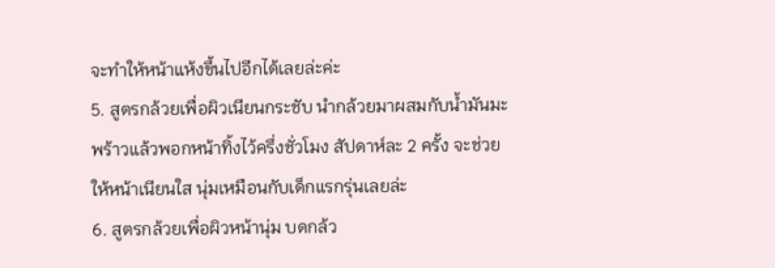จะทำให้หน้าแห้งขึ้นไปอีกได้เลยล่ะค่ะ
5. สูตรกล้วยเพื่อผิวเนียนกระชับ นำกล้วยมาผสมกับน้ำมันมะพร้าวแล้วพอกหน้าทิ้งไว้ครึ่งชั่วโมง สัปดาห์ละ 2 ครั้ง จะช่วยให้หน้าเนียนใส นุ่มเหมือนกับเด็กแรกรุ่นเลยล่ะ
6. สูตรกล้วยเพื่อผิวหน้านุ่ม บดกล้ว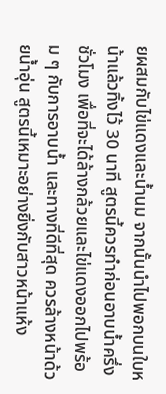ยผสมกับไข่แดงและน้ำนม จากนั้นนำไปพอกบนใบหน้าแล้วทิ้งไว้ 30 นาที สูตรนี้ควรทำก่อนอาบน้ำครึ่งชั่วโมง เพื่อที่จะได้ล้างกล้วยและไข่แดงออกไปพร้อม ๆ กับการอาบน้ำ และทางที่ดีที่สุด ควรล้างหน้าด้วยน้ำอุ่น สูตรนี้เหมาะอย่างยิ่งกับสาวหน้าแห้ง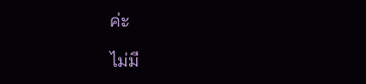ค่ะ

ไม่มี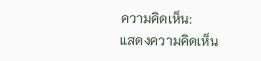ความคิดเห็น:
แสดงความคิดเห็น